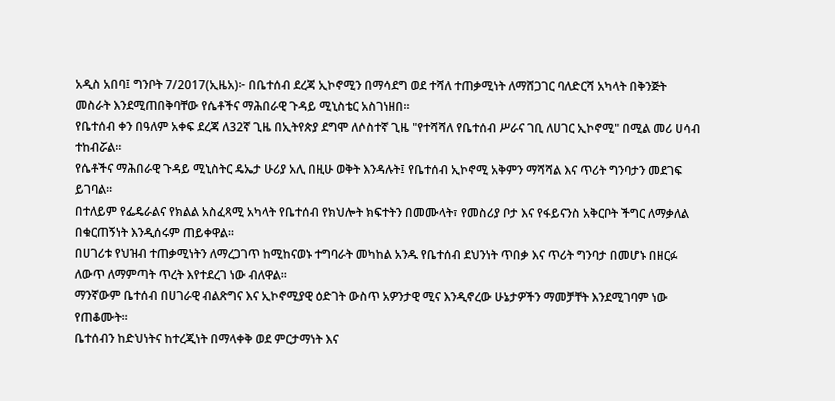አዲስ አበባ፤ ግንቦት 7/2017(ኢዜአ)፦ በቤተሰብ ደረጃ ኢኮኖሚን በማሳደግ ወደ ተሻለ ተጠቃሚነት ለማሸጋገር ባለድርሻ አካላት በቅንጅት መስራት እንደሚጠበቅባቸው የሴቶችና ማሕበራዊ ጉዳይ ሚኒስቴር አስገነዘበ።
የቤተሰብ ቀን በዓለም አቀፍ ደረጃ ለ32ኛ ጊዜ በኢትየጵያ ደግሞ ለሶስተኛ ጊዜ "የተሻሻለ የቤተሰብ ሥራና ገቢ ለሀገር ኢኮኖሚ" በሚል መሪ ሀሳብ ተከብሯል።
የሴቶችና ማሕበራዊ ጉዳይ ሚኒስትር ዴኤታ ሁሪያ አሊ በዚሁ ወቅት እንዳሉት፤ የቤተሰብ ኢኮኖሚ አቅምን ማሻሻል እና ጥሪት ግንባታን መደገፍ ይገባል።
በተለይም የፌዴራልና የክልል አስፈጻሚ አካላት የቤተሰብ የክህሎት ክፍተትን በመሙላት፣ የመስሪያ ቦታ እና የፋይናንስ አቅርቦት ችግር ለማቃለል በቁርጠኝነት እንዲሰሩም ጠይቀዋል።
በሀገሪቱ የህዝብ ተጠቃሚነትን ለማረጋገጥ ከሚከናወኑ ተግባራት መካከል አንዱ የቤተሰብ ደህንነት ጥበቃ እና ጥሪት ግንባታ በመሆኑ በዘርፉ ለውጥ ለማምጣት ጥረት እየተደረገ ነው ብለዋል።
ማንኛውም ቤተሰብ በሀገራዊ ብልጽግና እና ኢኮኖሚያዊ ዕድገት ውስጥ አዎንታዊ ሚና እንዲኖረው ሁኔታዎችን ማመቻቸት እንደሚገባም ነው የጠቆሙት።
ቤተሰብን ከድህነትና ከተረጂነት በማላቀቅ ወደ ምርታማነት እና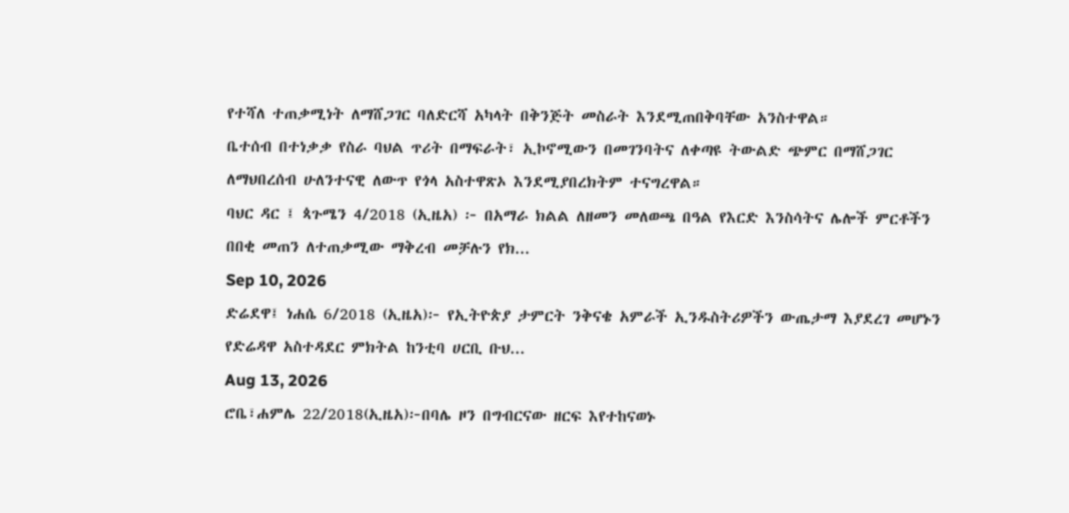የተሻለ ተጠቃሚነት ለማሸጋገር ባለድርሻ አካላት በቅንጅት መስራት እንደሚጠበቅባቸው አንስተዋል።
ቤተሰብ በተነቃቃ የስራ ባህል ጥሪት በማፍራት፣ ኢኮኖሚውን በመገንባትና ለቀጣዩ ትውልድ ጭምር በማሸጋገር ለማህበረሰብ ሁለንተናዊ ለውጥ የጎላ አስተዋጽኦ እንደሚያበረክትም ተናግረዋል።
ባህር ዳር ፤ ጳጉሜን 4/2018 (ኢዜአ) ፦ በአማራ ክልል ለዘመን መለወጫ በዓል የእርድ እንስሳትና ሌሎች ምርቶችን በበቂ መጠን ለተጠቃሚው ማቅረብ መቻሉን የክ...
Sep 10, 2026
ድሬደዋ፤ ነሐሴ 6/2018 (ኢዜአ)፦ የኢትዮጵያ ታምርት ንቅናቄ አምራች ኢንዱስትሪዎችን ውጤታማ እያደረገ መሆኑን የድሬዳዋ አስተዳደር ምክትል ከንቲባ ሀርቢ ቡህ...
Aug 13, 2026
ሮቤ፣ሐምሌ 22/2018(ኢዜአ)፦በባሌ ዞን በግብርናው ዘርፍ እየተከናወኑ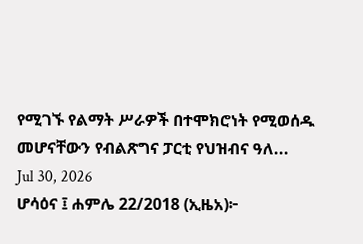የሚገኙ የልማት ሥራዎች በተሞክሮነት የሚወሰዱ መሆናቸውን የብልጽግና ፓርቲ የህዝብና ዓለ...
Jul 30, 2026
ሆሳዕና ፤ ሐምሌ 22/2018 (ኢዜአ)፦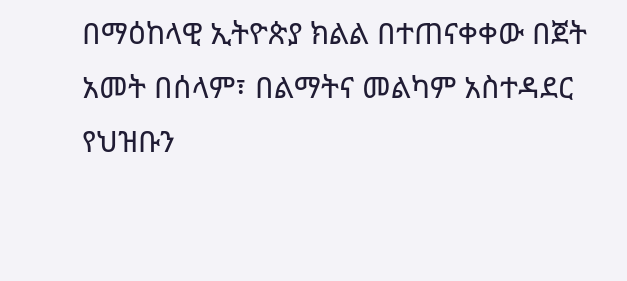በማዕከላዊ ኢትዮጵያ ክልል በተጠናቀቀው በጀት አመት በሰላም፣ በልማትና መልካም አስተዳደር የህዝቡን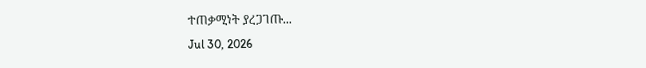ተጠቃሚነት ያረጋገጡ...
Jul 30, 2026